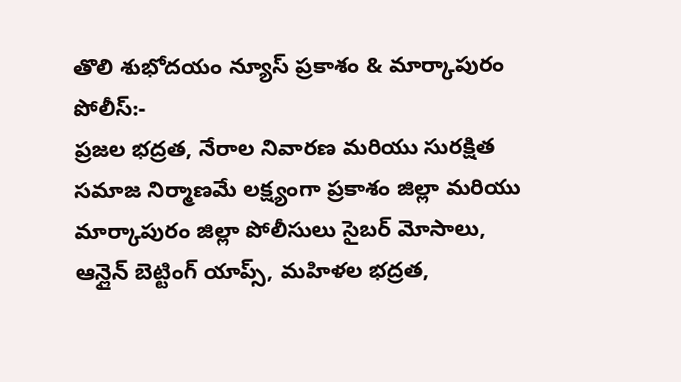తొలి శుభోదయం న్యూస్ ప్రకాశం & మార్కాపురం పోలీస్:-
ప్రజల భద్రత, నేరాల నివారణ మరియు సురక్షిత సమాజ నిర్మాణమే లక్ష్యంగా ప్రకాశం జిల్లా మరియు మార్కాపురం జిల్లా పోలీసులు సైబర్ మోసాలు, ఆన్లైన్ బెట్టింగ్ యాప్స్, మహిళల భద్రత,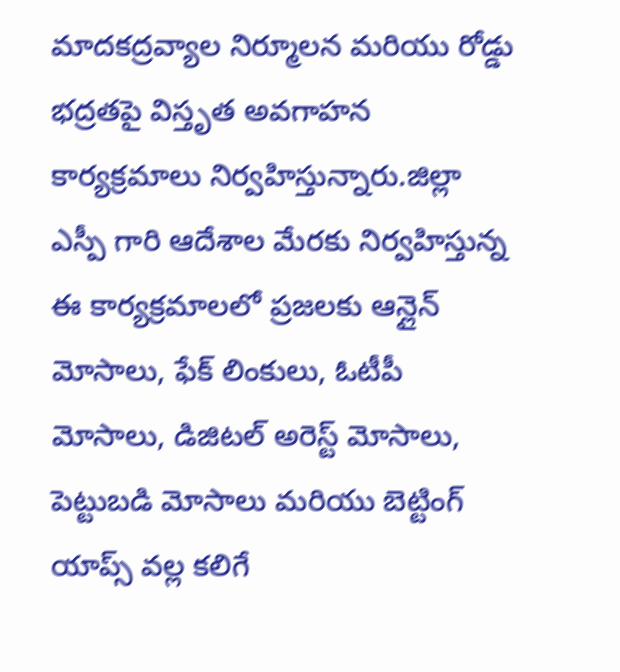మాదకద్రవ్యాల నిర్మూలన మరియు రోడ్డు భద్రతపై విస్తృత అవగాహన కార్యక్రమాలు నిర్వహిస్తున్నారు.జిల్లా ఎస్పీ గారి ఆదేశాల మేరకు నిర్వహిస్తున్న ఈ కార్యక్రమాలలో ప్రజలకు ఆన్లైన్ మోసాలు, ఫేక్ లింకులు, ఓటీపీ మోసాలు, డిజిటల్ అరెస్ట్ మోసాలు, పెట్టుబడి మోసాలు మరియు బెట్టింగ్ యాప్స్ వల్ల కలిగే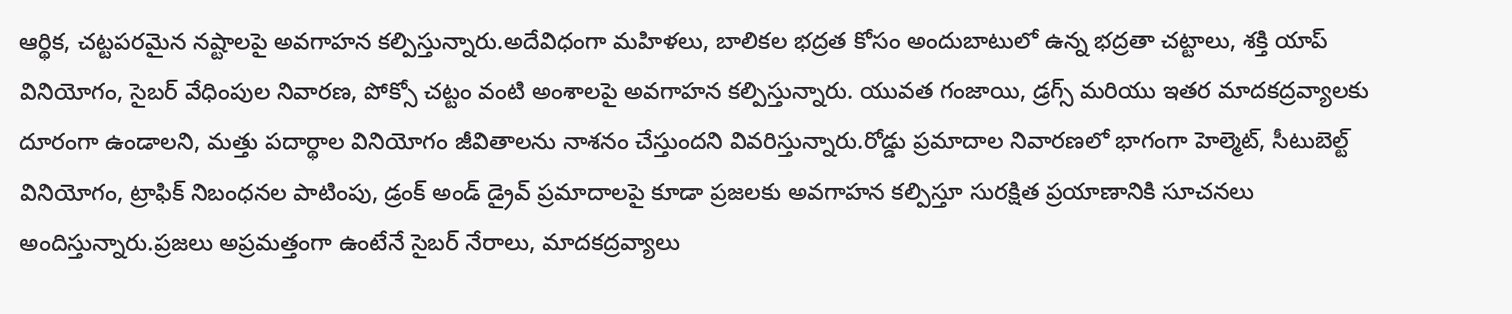ఆర్థిక, చట్టపరమైన నష్టాలపై అవగాహన కల్పిస్తున్నారు.అదేవిధంగా మహిళలు, బాలికల భద్రత కోసం అందుబాటులో ఉన్న భద్రతా చట్టాలు, శక్తి యాప్ వినియోగం, సైబర్ వేధింపుల నివారణ, పోక్సో చట్టం వంటి అంశాలపై అవగాహన కల్పిస్తున్నారు. యువత గంజాయి, డ్రగ్స్ మరియు ఇతర మాదకద్రవ్యాలకు దూరంగా ఉండాలని, మత్తు పదార్థాల వినియోగం జీవితాలను నాశనం చేస్తుందని వివరిస్తున్నారు.రోడ్డు ప్రమాదాల నివారణలో భాగంగా హెల్మెట్, సీటుబెల్ట్ వినియోగం, ట్రాఫిక్ నిబంధనల పాటింపు, డ్రంక్ అండ్ డ్రైవ్ ప్రమాదాలపై కూడా ప్రజలకు అవగాహన కల్పిస్తూ సురక్షిత ప్రయాణానికి సూచనలు అందిస్తున్నారు.ప్రజలు అప్రమత్తంగా ఉంటేనే సైబర్ నేరాలు, మాదకద్రవ్యాలు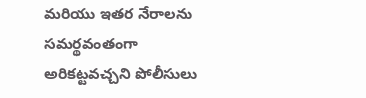మరియు ఇతర నేరాలను సమర్థవంతంగా అరికట్టవచ్చని పోలీసులు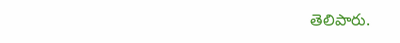తెలిపారు.